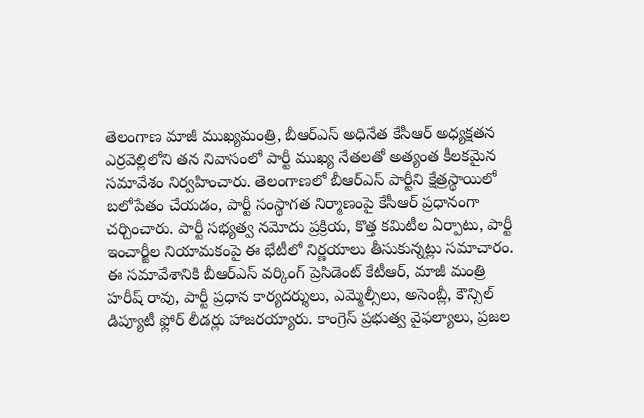తెలంగాణ మాజీ ముఖ్యమంత్రి, బీఆర్ఎస్ అధినేత కేసీఆర్ అధ్యక్షతన ఎర్రవెల్లిలోని తన నివాసంలో పార్టీ ముఖ్య నేతలతో అత్యంత కీలకమైన సమావేశం నిర్వహించారు. తెలంగాణలో బీఆర్ఎస్ పార్టీని క్షేత్రస్థాయిలో బలోపేతం చేయడం, పార్టీ సంస్థాగత నిర్మాణంపై కేసీఆర్ ప్రధానంగా చర్చించారు. పార్టీ సభ్యత్వ నమోదు ప్రక్రియ, కొత్త కమిటీల ఏర్పాటు, పార్టీ ఇంచార్జీల నియామకంపై ఈ భేటీలో నిర్ణయాలు తీసుకున్నట్లు సమాచారం.
ఈ సమావేశానికి బీఆర్ఎస్ వర్కింగ్ ప్రెసిడెంట్ కేటీఆర్, మాజీ మంత్రి హరీష్ రావు, పార్టీ ప్రధాన కార్యదర్శులు, ఎమ్మెల్సీలు, అసెంబ్లీ, కౌన్సిల్ డిప్యూటీ ఫ్లోర్ లీడర్లు హాజరయ్యారు. కాంగ్రెస్ ప్రభుత్వ వైఫల్యాలు, ప్రజల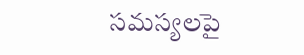సమస్యలపై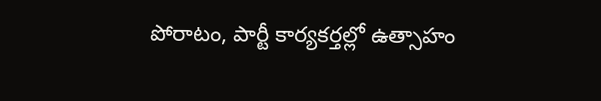పోరాటం, పార్టీ కార్యకర్తల్లో ఉత్సాహం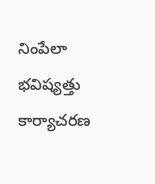నింపేలా భవిష్యత్తు కార్యాచరణ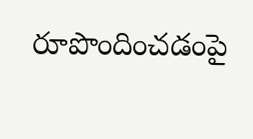రూపొందించడంపై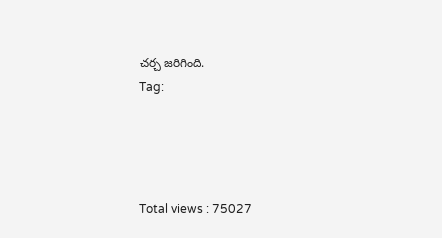చర్చ జరిగింది.
Tag:




Total views : 75027